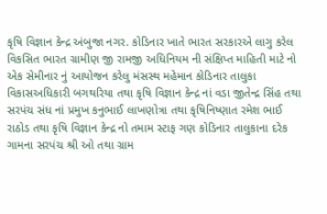કૃષિ વિજ્ઞાન કેન્દ્ર અંબુજા નગર. કોડિનાર ખાતે ભારત સરકારએ લાગુ કરેલ વિકસિત ભારત ગ્રામીણ જી રામજી અધિનિયમ ની સંક્ષિપ્ત માહિતી માટે નો એક સેમીનાર નું આયોજન કરેલુ મંસસ્થ મહેમાન કોડિનાર તાલુકા વિકાસઅધિકારી બગથરિયા તથા કૃષિ વિજ્ઞાન કેન્દ્ર નાં વડા જીતેન્દ્ર સિંહ તથા સરપંચ સંધ નાં પ્રમુખ કનુભાઈ લાખણોત્રા તથા કૃષિનિષ્ણાત રમેશ ભાઈ રાઠોડ તથા કૃષિ વિજ્ઞાન કેન્દ્ર નો તમામ સ્ટાફ ગણ કોડિનાર તાલુકાના દરેક ગામના સરપંચ શ્રી ઓ તથા ગ્રામ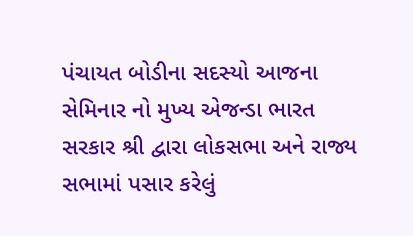પંચાયત બોડીના સદસ્યો આજના સેમિનાર નો મુખ્ય એજન્ડા ભારત સરકાર શ્રી દ્વારા લોકસભા અને રાજ્ય સભામાં પસાર કરેલું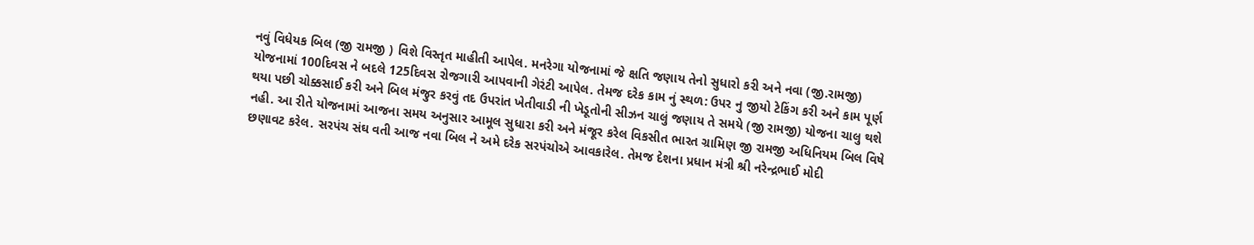નવું વિધેયક બિલ (જી રામજી ) વિશે વિસ્તૃત માહીતી આપેલ. મનરેગા યોજનામાં જે ક્ષતિ જણાય તેનો સુધારો કરી અને નવા (જી.રામજી) યોજનામાં 100દિવસ ને બદલે 125દિવસ રોજગારી આપવાની ગેરંટી આપેલ. તેમજ દરેક કામ નું સ્થળ: ઉપર નુ જીયો ટેકિંગ કરી અને કામ પૂર્ણ થયા પછી ચોક્કસાઈ કરી અને બિલ મંજુર કરવું તદ ઉપરાંત ખેતીવાડી ની ખેડૂતોની સીઝન ચાલું જણાય તે સમયે (જી રામજી) યોજના ચાલુ થશે નહી. આ રીતે યોજનામાં આજના સમય અનુસાર આમૂલ સુધારા કરી અને મંજૂર કરેલ વિકસીત ભારત ગ્રામિણ જી રામજી અધિનિયમ બિલ વિષે છણાવટ કરેલ. સરપંચ સંઘ વતી આજ નવા બિલ ને અમે દરેક સરપંચોએ આવકારેલ. તેમજ દેશના પ્રધાન મંત્રી શ્રી નરેન્દ્રભાઈ મોદી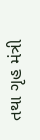તથા ગૃહ મંત્રી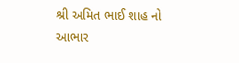શ્રી અમિત ભાઈ શાહ નો આભાર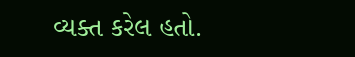વ્યક્ત કરેલ હતો.